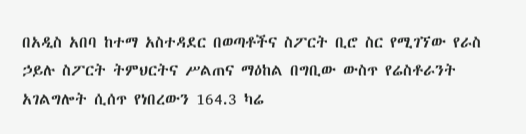በአዲስ አበባ ከተማ አስተዳደር በወጣቶችና ስፖርት ቢሮ ስር የሚገኘው የራስ ኃይሉ ስፖርት ትምህርትና ሥልጠና ማዕከል በግቢው ውስጥ የሬስቶራንት አገልግሎት ሲሰጥ የነበረውን 164.3 ካሬ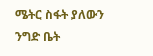ሜትር ስፋት ያለውን ንግድ ቤት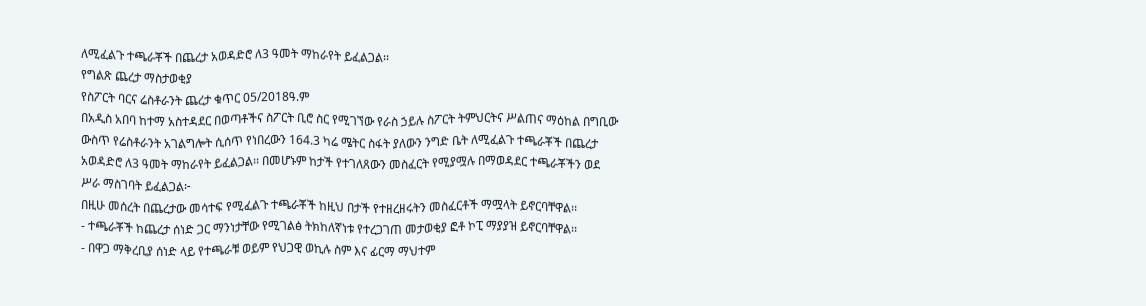ለሚፈልጉ ተጫራቾች በጨረታ አወዳድሮ ለ3 ዓመት ማከራየት ይፈልጋል፡፡
የግልጽ ጨረታ ማስታወቂያ
የስፖርት ባርና ሬስቶራንት ጨረታ ቁጥር 05/2018ዓ.ም
በአዲስ አበባ ከተማ አስተዳደር በወጣቶችና ስፖርት ቢሮ ስር የሚገኘው የራስ ኃይሉ ስፖርት ትምህርትና ሥልጠና ማዕከል በግቢው ውስጥ የሬስቶራንት አገልግሎት ሲሰጥ የነበረውን 164.3 ካሬ ሜትር ስፋት ያለውን ንግድ ቤት ለሚፈልጉ ተጫራቾች በጨረታ አወዳድሮ ለ3 ዓመት ማከራየት ይፈልጋል፡፡ በመሆኑም ከታች የተገለጸውን መስፈርት የሚያሟሉ በማወዳደር ተጫራቾችን ወደ ሥራ ማስገባት ይፈልጋል፦
በዚሁ መሰረት በጨረታው መሳተፍ የሚፈልጉ ተጫራቾች ከዚህ በታች የተዘረዘሩትን መስፈርቶች ማሟላት ይኖርባቸዋል፡፡
- ተጫራቾች ከጨረታ ሰነድ ጋር ማንነታቸው የሚገልፅ ትክከለኛነቱ የተረጋገጠ መታወቂያ ፎቶ ኮፒ ማያያዝ ይኖርባቸዋል፡፡
- በዋጋ ማቅረቢያ ሰነድ ላይ የተጫራቹ ወይም የህጋዊ ወኪሉ ስም እና ፊርማ ማህተም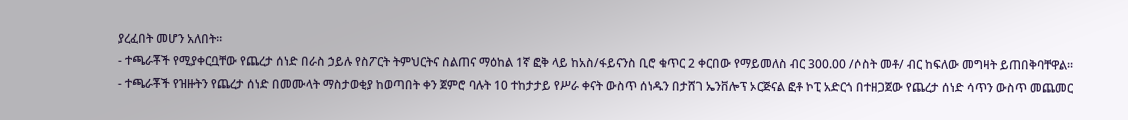ያረፈበት መሆን አለበት፡፡
- ተጫራቾች የሚያቀርቧቸው የጨረታ ሰነድ በራስ ኃይሉ የስፖርት ትምህርትና ስልጠና ማዕከል 1ኛ ፎቅ ላይ ከአስ/ፋይናንስ ቢሮ ቁጥር 2 ቀርበው የማይመለስ ብር 300.00 /ሶስት መቶ/ ብር ከፍለው መግዛት ይጠበቅባቸዋል።
- ተጫራቾች የዝዙትን የጨረታ ሰነድ በመሙላት ማስታወቂያ ከወጣበት ቀን ጀምሮ ባሉት 10 ተከታታይ የሥራ ቀናት ውስጥ ሰነዱን በታሸገ ኤንቨሎፕ ኦርጅናል ፎቶ ኮፒ አድርጎ በተዘጋጀው የጨረታ ሰነድ ሳጥን ውስጥ መጨመር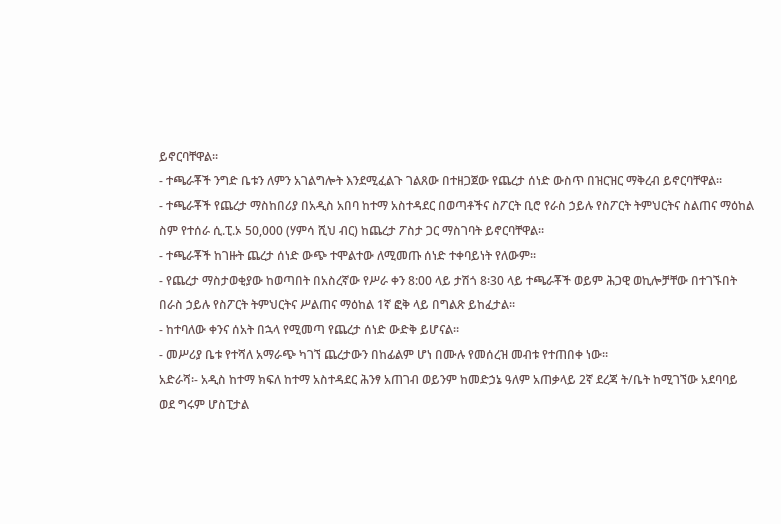ይኖርባቸዋል፡፡
- ተጫራቾች ንግድ ቤቱን ለምን አገልግሎት እንደሚፈልጉ ገልጸው በተዘጋጀው የጨረታ ሰነድ ውስጥ በዝርዝር ማቅረብ ይኖርባቸዋል፡፡
- ተጫራቾች የጨረታ ማስከበሪያ በአዲስ አበባ ከተማ አስተዳደር በወጣቶችና ስፖርት ቢሮ የራስ ኃይሉ የስፖርት ትምህርትና ስልጠና ማዕከል ስም የተሰራ ሲ.ፒ.ኦ 50,000 (ሃምሳ ሺህ ብር) ከጨረታ ፖስታ ጋር ማስገባት ይኖርባቸዋል፡፡
- ተጫራቾች ከገዙት ጨረታ ሰነድ ውጭ ተሞልተው ለሚመጡ ሰነድ ተቀባይነት የለውም፡፡
- የጨረታ ማስታወቂያው ከወጣበት በአስረኛው የሥራ ቀን 8:00 ላይ ታሽጎ 8፡30 ላይ ተጫራቾች ወይም ሕጋዊ ወኪሎቻቸው በተገኙበት በራስ ኃይሉ የስፖርት ትምህርትና ሥልጠና ማዕከል 1ኛ ፎቅ ላይ በግልጽ ይከፈታል፡፡
- ከተባለው ቀንና ሰአት በኋላ የሚመጣ የጨረታ ሰነድ ውድቅ ይሆናል፡፡
- መሥሪያ ቤቱ የተሻለ አማራጭ ካገኘ ጨረታውን በከፊልም ሆነ በሙሉ የመሰረዝ መብቱ የተጠበቀ ነው።
አድራሻ፡- አዲስ ከተማ ክፍለ ከተማ አስተዳደር ሕንፃ አጠገብ ወይንም ከመድኃኔ ዓለም አጠቃላይ 2ኛ ደረጃ ት/ቤት ከሚገኘው አደባባይ ወደ ግሩም ሆስፒታል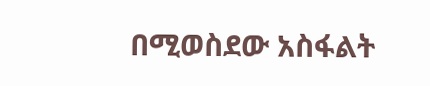በሚወስደው አስፋልት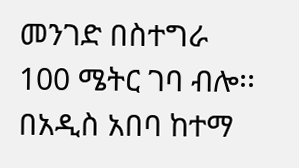መንገድ በስተግራ 100 ሜትር ገባ ብሎ፡፡
በአዲስ አበባ ከተማ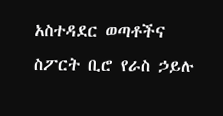አስተዳደር ወጣቶችና ስፖርት ቢሮ የራስ ኃይሉ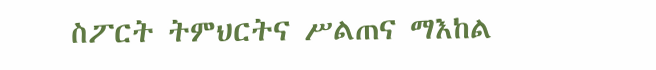ስፖርት ትምህርትና ሥልጠና ማእከል